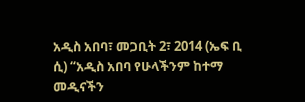አዲስ አበባ፣ መጋቢት 2፣ 2014 (ኤፍ ቢ ሲ) “አዲስ አበባ የሁላችንም ከተማ መዲናችን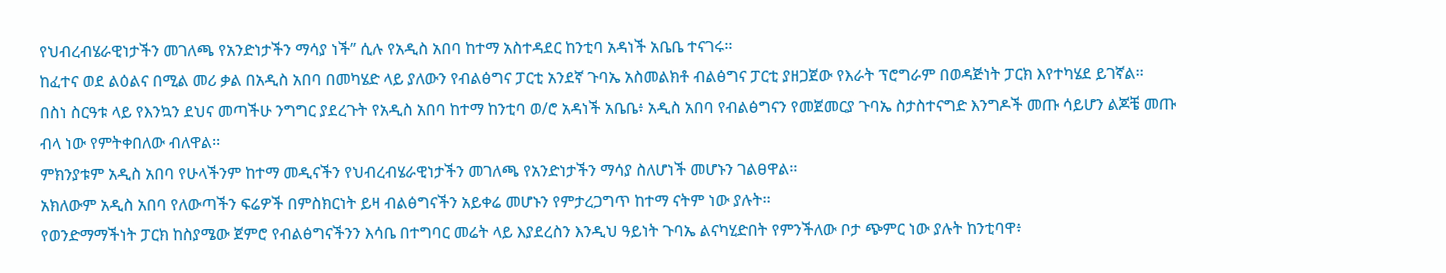የህብረብሄራዊነታችን መገለጫ የአንድነታችን ማሳያ ነች” ሲሉ የአዲስ አበባ ከተማ አስተዳደር ከንቲባ አዳነች አቤቤ ተናገሩ፡፡
ከፈተና ወደ ልዕልና በሚል መሪ ቃል በአዲስ አበባ በመካሄድ ላይ ያለውን የብልፅግና ፓርቲ አንደኛ ጉባኤ አስመልክቶ ብልፅግና ፓርቲ ያዘጋጀው የእራት ፕሮግራም በወዳጅነት ፓርክ እየተካሄደ ይገኛል፡፡
በስነ ስርዓቱ ላይ የእንኳን ደህና መጣችሁ ንግግር ያደረጉት የአዲስ አበባ ከተማ ከንቲባ ወ/ሮ አዳነች አቤቤ፥ አዲስ አበባ የብልፅግናን የመጀመርያ ጉባኤ ስታስተናግድ እንግዶች መጡ ሳይሆን ልጆቼ መጡ ብላ ነው የምትቀበለው ብለዋል፡፡
ምክንያቱም አዲስ አበባ የሁላችንም ከተማ መዲናችን የህብረብሄራዊነታችን መገለጫ የአንድነታችን ማሳያ ስለሆነች መሆኑን ገልፀዋል፡፡
አክለውም አዲስ አበባ የለውጣችን ፍሬዎች በምስክርነት ይዛ ብልፅግናችን አይቀሬ መሆኑን የምታረጋግጥ ከተማ ናትም ነው ያሉት፡፡
የወንድማማችነት ፓርክ ከስያሜው ጀምሮ የብልፅግናችንን እሳቤ በተግባር መሬት ላይ እያደረስን እንዲህ ዓይነት ጉባኤ ልናካሂድበት የምንችለው ቦታ ጭምር ነው ያሉት ከንቲባዋ፥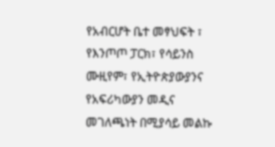የአብርሆት ቤተ መፃህፍት ፣ የእንጦጦ ፓርክ፣ የሳይንስ ሙዚየም፣ የኢትዮጵያውያንና የአፍሪካውያን መዲና መገለጫነት በሚያሳይ መልኩ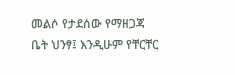መልሶ የታደሰው የማዘጋጃ ቤት ህንፃ፤ እንዲሁም የቸርቸር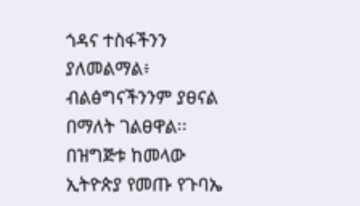ጎዳና ተስፋችንን ያለመልማል፥ ብልፅግናችንንም ያፀናል በማለት ገልፀዋል፡፡
በዝግጅቱ ከመላው ኢትዮጵያ የመጡ የጉባኤ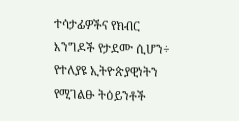ተሳታፊዎችና የክብር እንግዶች የታደሙ ሲሆን÷ የተለያዩ ኢትዮጵያዊነትን የሚገልፁ ትዕይንቶች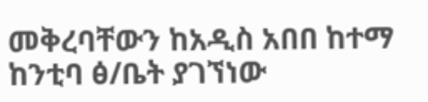መቅረባቸውን ከአዲስ አበበ ከተማ ከንቲባ ፅ/ቤት ያገኘነው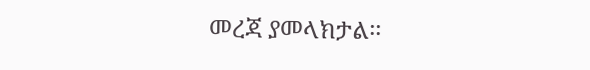መረጃ ያመላክታል፡፡